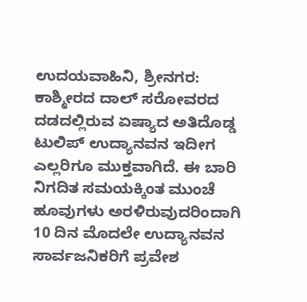ಉದಯವಾಹಿನಿ, ಶ್ರೀನಗರ: ಕಾಶ್ಮೀರದ ದಾಲ್ ಸರೋವರದ ದಡದಲ್ಲಿರುವ ಏಷ್ಯಾದ ಅತಿದೊಡ್ಡ ಟುಲಿಪ್ ಉದ್ಯಾನವನ ಇದೀಗ ಎಲ್ಲರಿಗೂ ಮುಕ್ತವಾಗಿದೆ. ಈ ಬಾರಿ ನಿಗದಿತ ಸಮಯಕ್ಕಿಂತ ಮುಂಚೆ ಹೂವುಗಳು ಅರಳಿರುವುದರಿಂದಾಗಿ 10 ದಿನ ಮೊದಲೇ ಉದ್ಯಾನವನ ಸಾರ್ವಜನಿಕರಿಗೆ ಪ್ರವೇಶ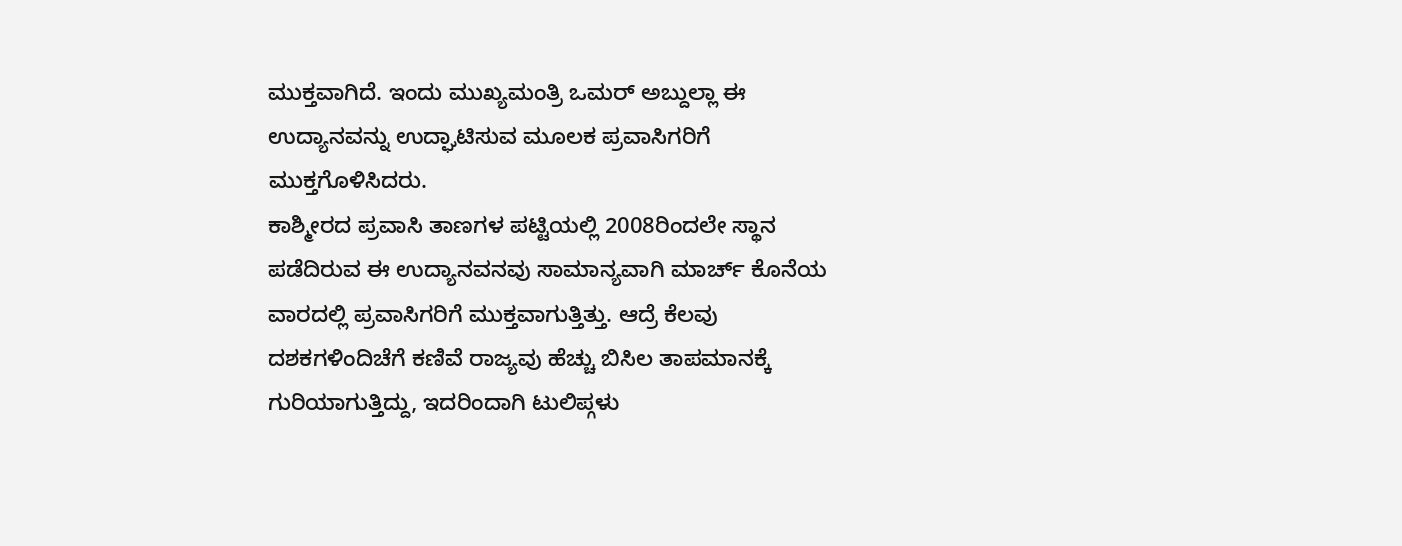ಮುಕ್ತವಾಗಿದೆ. ಇಂದು ಮುಖ್ಯಮಂತ್ರಿ ಒಮರ್ ಅಬ್ದುಲ್ಲಾ ಈ ಉದ್ಯಾನವನ್ನು ಉದ್ಘಾಟಿಸುವ ಮೂಲಕ ಪ್ರವಾಸಿಗರಿಗೆ ಮುಕ್ತಗೊಳಿಸಿದರು.
ಕಾಶ್ಮೀರದ ಪ್ರವಾಸಿ ತಾಣಗಳ ಪಟ್ಟಿಯಲ್ಲಿ 2008ರಿಂದಲೇ ಸ್ಥಾನ ಪಡೆದಿರುವ ಈ ಉದ್ಯಾನವನವು ಸಾಮಾನ್ಯವಾಗಿ ಮಾರ್ಚ್ ಕೊನೆಯ ವಾರದಲ್ಲಿ ಪ್ರವಾಸಿಗರಿಗೆ ಮುಕ್ತವಾಗುತ್ತಿತ್ತು. ಆದ್ರೆ ಕೆಲವು ದಶಕಗಳಿಂದಿಚೆಗೆ ಕಣಿವೆ ರಾಜ್ಯವು ಹೆಚ್ಚು ಬಿಸಿಲ ತಾಪಮಾನಕ್ಕೆ ಗುರಿಯಾಗುತ್ತಿದ್ದು, ಇದರಿಂದಾಗಿ ಟುಲಿಪ್ಗಳು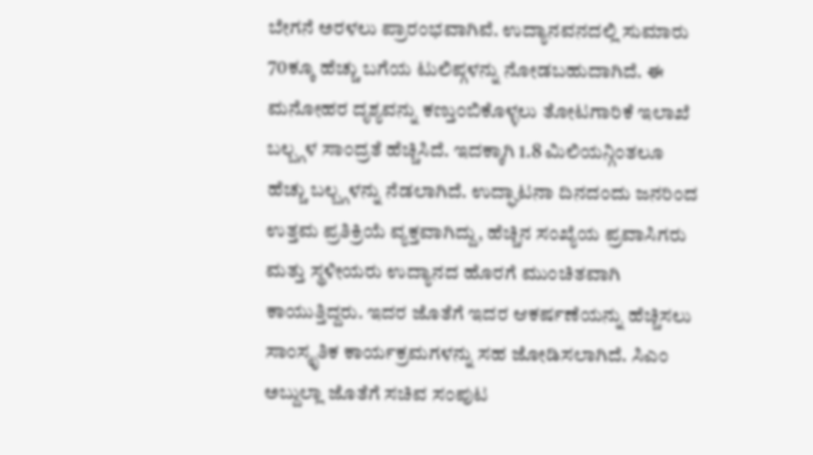ಬೇಗನೆ ಅರಳಲು ಪ್ರಾರಂಭವಾಗಿವೆ. ಉದ್ಯಾನವನದಲ್ಲಿ ಸುಮಾರು 70ಕ್ಕೂ ಹೆಚ್ಚು ಬಗೆಯ ಟುಲಿಪ್ಗಳನ್ನು ನೋಡಬಹುದಾಗಿದೆ. ಈ ಮನೋಹರ ದೃಶ್ಯವನ್ನು ಕಣ್ತುಂಬಿಕೊಳ್ಳಲು ತೋಟಗಾರಿಕೆ ಇಲಾಖೆ ಬಲ್ಬ್ಗಳ ಸಾಂದ್ರತೆ ಹೆಚ್ಚಿಸಿದೆ. ಇದಕ್ಕಾಗಿ 1.8 ಮಿಲಿಯನ್ಗಿಂತಲೂ ಹೆಚ್ಚು ಬಲ್ಬ್ಗಳನ್ನು ನೆಡಲಾಗಿದೆ. ಉದ್ಘಾಟನಾ ದಿನದಂದು ಜನರಿಂದ ಉತ್ತಮ ಪ್ರತಿಕ್ರಿಯೆ ವ್ಯಕ್ತವಾಗಿದ್ದು, ಹೆಚ್ಚಿನ ಸಂಖ್ಯೆಯ ಪ್ರವಾಸಿಗರು ಮತ್ತು ಸ್ಥಳೀಯರು ಉದ್ಯಾನದ ಹೊರಗೆ ಮುಂಚಿತವಾಗಿ ಕಾಯುತ್ತಿದ್ದರು. ಇದರ ಜೊತೆಗೆ ಇದರ ಆಕರ್ಷಣೆಯನ್ನು ಹೆಚ್ಚಿಸಲು ಸಾಂಸ್ಕೃತಿಕ ಕಾರ್ಯಕ್ರಮಗಳನ್ನು ಸಹ ಜೋಡಿಸಲಾಗಿದೆ. ಸಿಎಂ ಅಬ್ದುಲ್ಲಾ ಜೊತೆಗೆ ಸಚಿವ ಸಂಪುಟ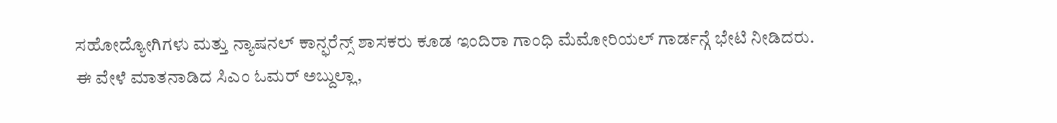ಸಹೋದ್ಯೋಗಿಗಳು ಮತ್ತು ನ್ಯಾಷನಲ್ ಕಾನ್ಫರೆನ್ಸ್ ಶಾಸಕರು ಕೂಡ ಇಂದಿರಾ ಗಾಂಧಿ ಮೆಮೋರಿಯಲ್ ಗಾರ್ಡನ್ಗೆ ಭೇಟಿ ನೀಡಿದರು.
ಈ ವೇಳೆ ಮಾತನಾಡಿದ ಸಿಎಂ ಓಮರ್ ಅಬ್ದುಲ್ಲಾ,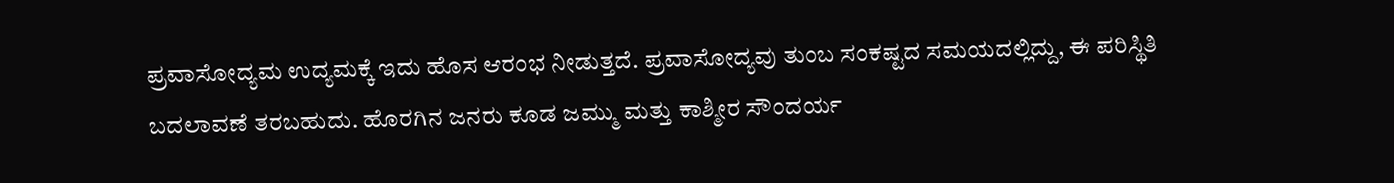ಪ್ರವಾಸೋದ್ಯಮ ಉದ್ಯಮಕ್ಕೆ ಇದು ಹೊಸ ಆರಂಭ ನೀಡುತ್ತದೆ. ಪ್ರವಾಸೋದ್ಯವು ತುಂಬ ಸಂಕಷ್ಟದ ಸಮಯದಲ್ಲಿದ್ದು, ಈ ಪರಿಸ್ಥಿತಿ ಬದಲಾವಣೆ ತರಬಹುದು. ಹೊರಗಿನ ಜನರು ಕೂಡ ಜಮ್ಮು ಮತ್ತು ಕಾಶ್ಮೀರ ಸೌಂದರ್ಯ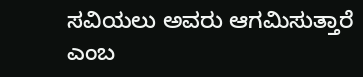ಸವಿಯಲು ಅವರು ಆಗಮಿಸುತ್ತಾರೆ ಎಂಬ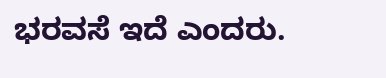ಭರವಸೆ ಇದೆ ಎಂದರು.